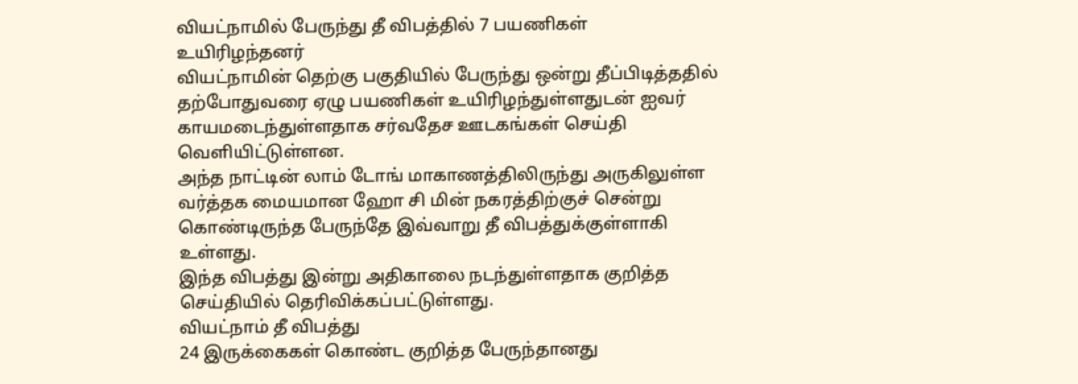வியட்நாமில் பேருந்து தீ விபத்தில் 7 பயணிகள் உயிரிழந்தனர்
வியட்நாமின் தெற்கு பகுதியில் பேருந்து ஒன்று தீப்பிடித்ததில் தற்போதுவரை ஏழு பயணிகள் உயிரிழந்துள்ளதுடன் ஐவர் காயமடைந்துள்ளதாக சர்வதேச ஊடகங்கள் செய்தி வெளியிட்டுள்ளன.
அந்த நாட்டின் லாம் டோங் மாகாணத்திலிருந்து அருகிலுள்ள வர்த்தக மையமான ஹோ சி மின் நகரத்திற்குச் சென்று கொண்டிருந்த பேருந்தே இவ்வாறு தீ விபத்துக்குள்ளாகி உள்ளது.
இந்த விபத்து இன்று அதிகாலை நடந்துள்ளதாக குறித்த செய்தியில் தெரிவிக்கப்பட்டுள்ளது.
வியட்நாம் தீ விபத்து
24 இருக்கைகள் கொண்ட குறித்த பேருந்தானது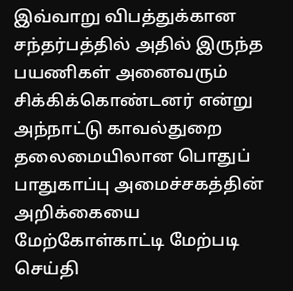இவ்வாறு விபத்துக்கான சந்தர்பத்தில் அதில் இருந்த பயணிகள் அனைவரும் சிக்கிக்கொண்டனர் என்று அந்நாட்டு காவல்துறை தலைமையிலான பொதுப் பாதுகாப்பு அமைச்சகத்தின் அறிக்கையை மேற்கோள்காட்டி மேற்படி செய்தி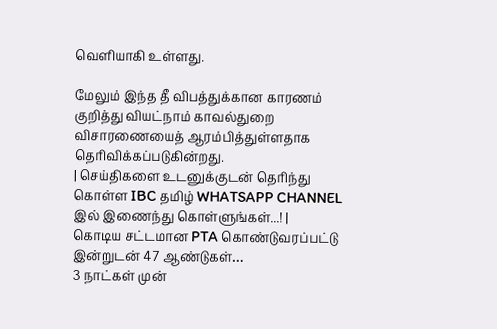வெளியாகி உள்ளது.

மேலும் இந்த தீ விபத்துக்கான காரணம் குறித்து வியட்நாம் காவல்துறை விசாரணையைத் ஆரம்பித்துள்ளதாக தெரிவிக்கப்படுகின்றது.
| செய்திகளை உடனுக்குடன் தெரிந்து கொள்ள IBC தமிழ் WHATSAPP CHANNEL இல் இணைந்து கொள்ளுங்கள்...! |
கொடிய சட்டமான PTA கொண்டுவரப்பட்டு இன்றுடன் 47 ஆண்டுகள்…
3 நாட்கள் முன்